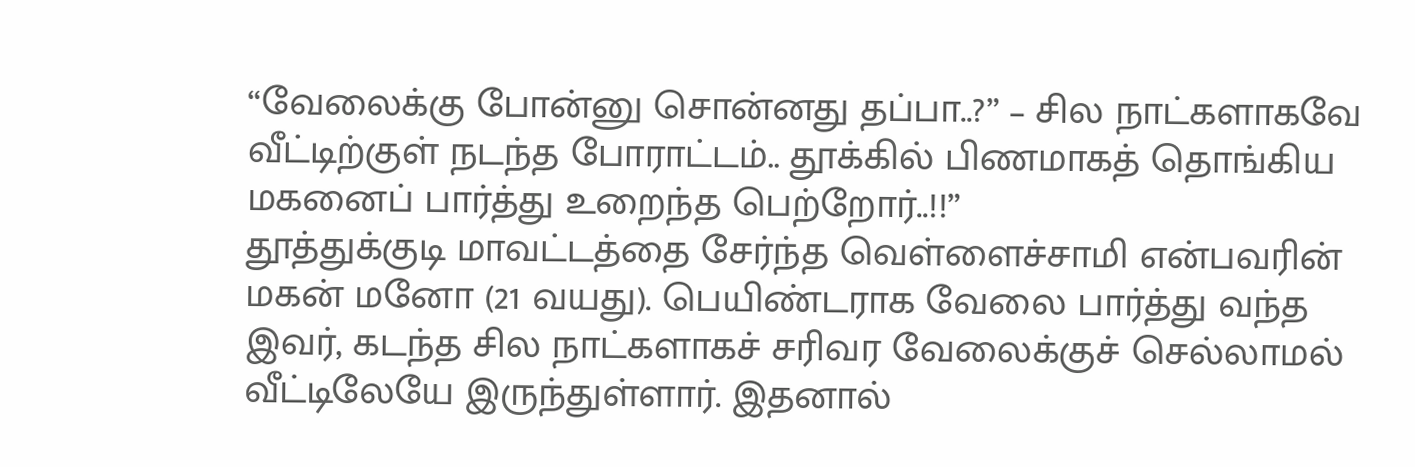“வேலைக்கு போன்னு சொன்னது தப்பா..?” – சில நாட்களாகவே வீட்டிற்குள் நடந்த போராட்டம்.. தூக்கில் பிணமாகத் தொங்கிய மகனைப் பார்த்து உறைந்த பெற்றோர்..!!”
தூத்துக்குடி மாவட்டத்தை சேர்ந்த வெள்ளைச்சாமி என்பவரின் மகன் மனோ (21 வயது). பெயிண்டராக வேலை பார்த்து வந்த இவர், கடந்த சில நாட்களாகச் சரிவர வேலைக்குச் செல்லாமல் வீட்டிலேயே இருந்துள்ளார். இதனால்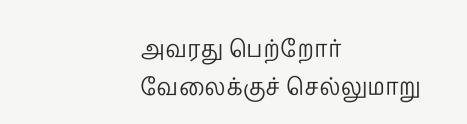அவரது பெற்றோர் வேலைக்குச் செல்லுமாறு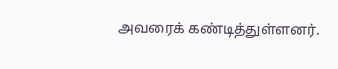அவரைக் கண்டித்துள்ளனர்.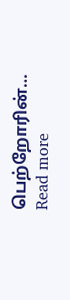பெற்றோரின்…
Read more